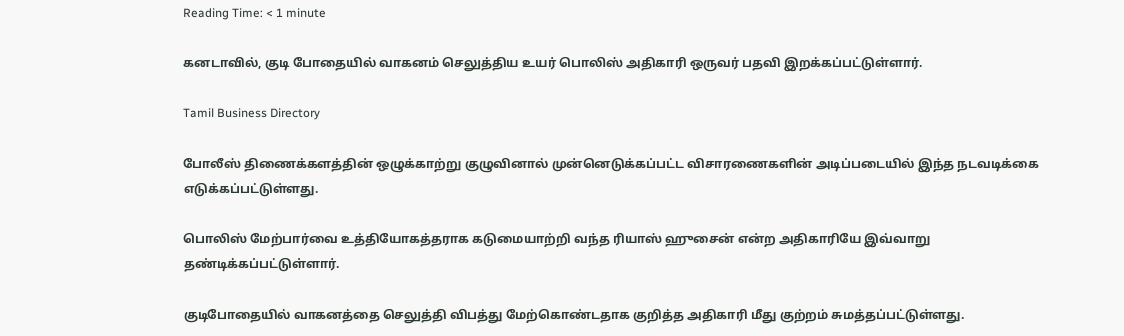Reading Time: < 1 minute

கனடாவில், குடி போதையில் வாகனம் செலுத்திய உயர் பொலிஸ் அதிகாரி ஒருவர் பதவி இறக்கப்பட்டுள்ளார்.

Tamil Business Directory

போலீஸ் திணைக்களத்தின் ஒழுக்காற்று குழுவினால் முன்னெடுக்கப்பட்ட விசாரணைகளின் அடிப்படையில் இந்த நடவடிக்கை எடுக்கப்பட்டுள்ளது.

பொலிஸ் மேற்பார்வை உத்தியோகத்தராக கடுமையாற்றி வந்த ரியாஸ் ஹுசைன் என்ற அதிகாரியே இவ்வாறு தண்டிக்கப்பட்டுள்ளார்.

குடிபோதையில் வாகனத்தை செலுத்தி விபத்து மேற்கொண்டதாக குறித்த அதிகாரி மீது குற்றம் சுமத்தப்பட்டுள்ளது.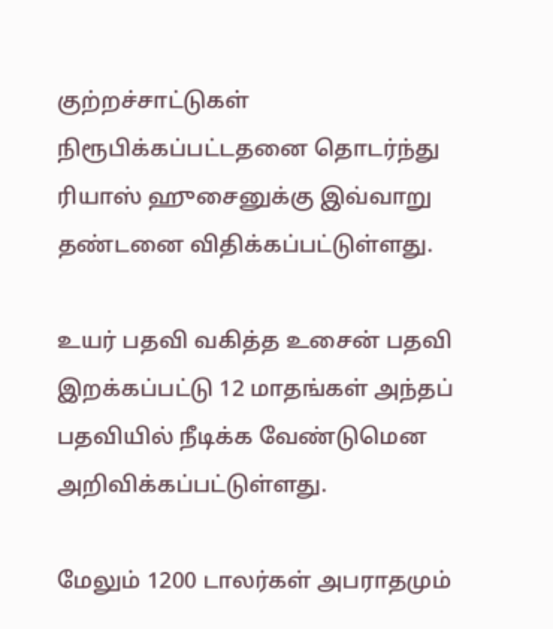குற்றச்சாட்டுகள் நிரூபிக்கப்பட்டதனை தொடர்ந்து ரியாஸ் ஹுசைனுக்கு இவ்வாறு தண்டனை விதிக்கப்பட்டுள்ளது.

உயர் பதவி வகித்த உசைன் பதவி இறக்கப்பட்டு 12 மாதங்கள் அந்தப் பதவியில் நீடிக்க வேண்டுமென அறிவிக்கப்பட்டுள்ளது.

மேலும் 1200 டாலர்கள் அபராதமும்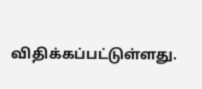விதிக்கப்பட்டுள்ளது.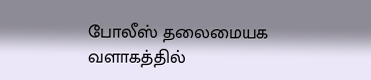போலீஸ் தலைமையக வளாகத்தில்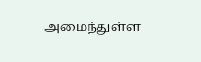அமைந்துள்ள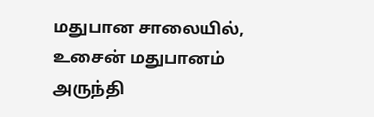மதுபான சாலையில், உசைன் மதுபானம் அருந்தி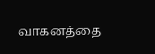வாகனத்தை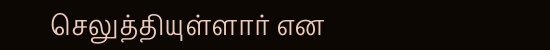செலுத்தியுள்ளார் என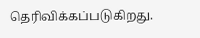தெரிவிக்கப்படுகிறது.